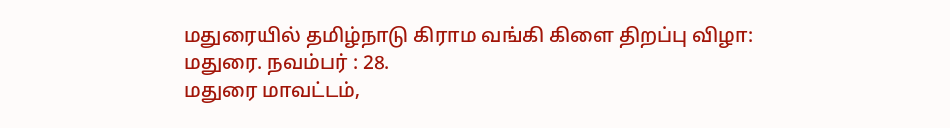மதுரையில் தமிழ்நாடு கிராம வங்கி கிளை திறப்பு விழா:
மதுரை. நவம்பர் : 28.
மதுரை மாவட்டம்,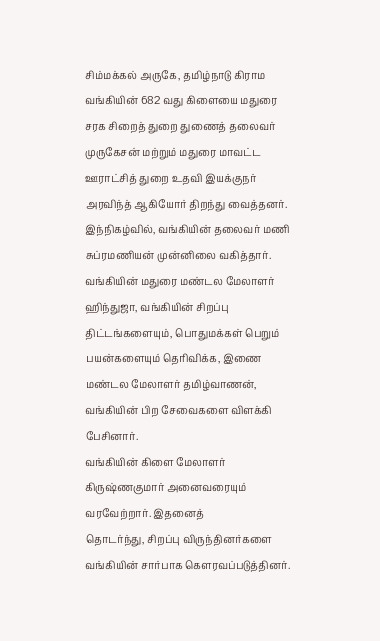சிம்மக்கல் அருகே, தமிழ்நாடு கிராம வங்கியின் 682 வது கிளையை மதுரை சரக சிறைத் துறை துணைத் தலைவர் முருகேசன் மற்றும் மதுரை மாவட்ட ஊராட்சித் துறை உதவி இயக்குநர் அரவிந்த் ஆகியோர் திறந்து வைத்தனர்.
இந்நிகழ்வில், வங்கியின் தலைவர் மணி சுப்ரமணியன் முன்னிலை வகித்தார்.
வங்கியின் மதுரை மண்டல மேலாளர் ஹிந்துஜா, வங்கியின் சிறப்பு திட்டங்களையும், பொதுமக்கள் பெறும் பயன்களையும் தெரிவிக்க, இணை மண்டல மேலாளர் தமிழ்வாணன், வங்கியின் பிற சேவைகளை விளக்கி பேசினார்.
வங்கியின் கிளை மேலாளர் கிருஷ்ணகுமார் அனைவரையும் வரவேற்றார். இதனைத்
தொடர்ந்து, சிறப்பு விருந்தினர்களை வங்கியின் சார்பாக கௌரவப்படுத்தினர்.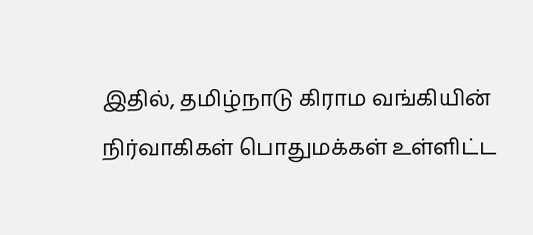இதில், தமிழ்நாடு கிராம வங்கியின் நிர்வாகிகள் பொதுமக்கள் உள்ளிட்ட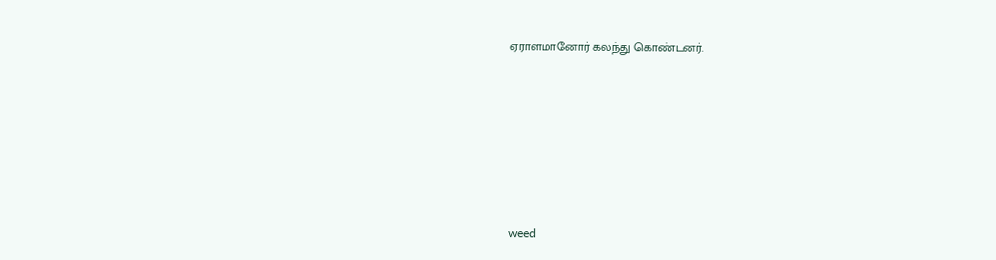ஏராளமானோர் கலந்து கொண்டனர்.







weed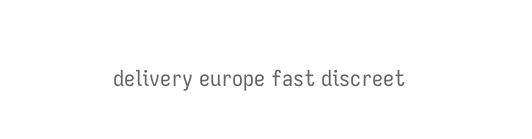delivery europe fast discreet